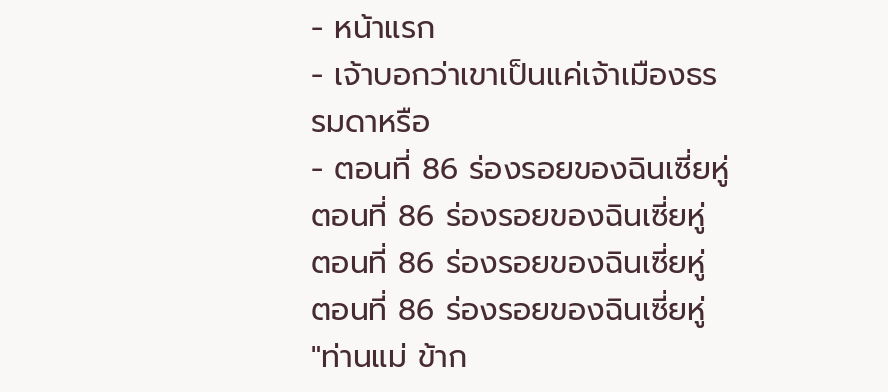- หน้าแรก
- เจ้าบอกว่าเขาเป็นแค่เจ้าเมืองธรรมดาหรือ
- ตอนที่ 86 ร่องรอยของฉินเซี่ยหู่
ตอนที่ 86 ร่องรอยของฉินเซี่ยหู่
ตอนที่ 86 ร่องรอยของฉินเซี่ยหู่
ตอนที่ 86 ร่องรอยของฉินเซี่ยหู่
"ท่านแม่ ข้าก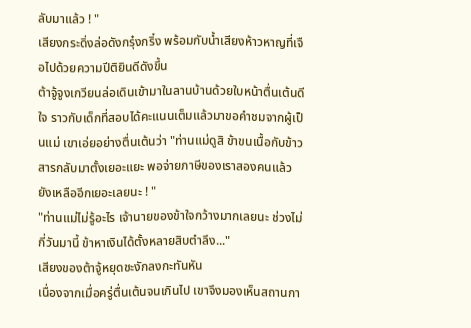ลับมาแล้ว ! "
เสียงกระดิ่งล่อดังกรุ๋งกริ๋ง พร้อมกับน้ำเสียงห้าวหาญที่เจือไปด้วยความปีติยินดีดังขึ้น
ต้าจู้จูงเกวียนล่อเดินเข้ามาในลานบ้านด้วยใบหน้าตื่นเต้นดีใจ ราวกับเด็กที่สอบได้คะแนนเต็มแล้วมาขอคำชมจากผู้เป็นแม่ เขาเอ่ยอย่างตื่นเต้นว่า "ท่านแม่ดูสิ ข้าขนเนื้อกับข้าวสารกลับมาตั้งเยอะแยะ พอจ่ายภาษีของเราสองคนแล้วยังเหลืออีกเยอะเลยนะ ! "
"ท่านแม่ไม่รู้อะไร เจ้านายของข้าใจกว้างมากเลยนะ ช่วงไม่กี่วันมานี้ ข้าหาเงินได้ตั้งหลายสิบตำลึง..."
เสียงของต้าจู้หยุดชะงักลงกะทันหัน
เนื่องจากเมื่อครู่ตื่นเต้นจนเกินไป เขาจึงมองเห็นสถานกา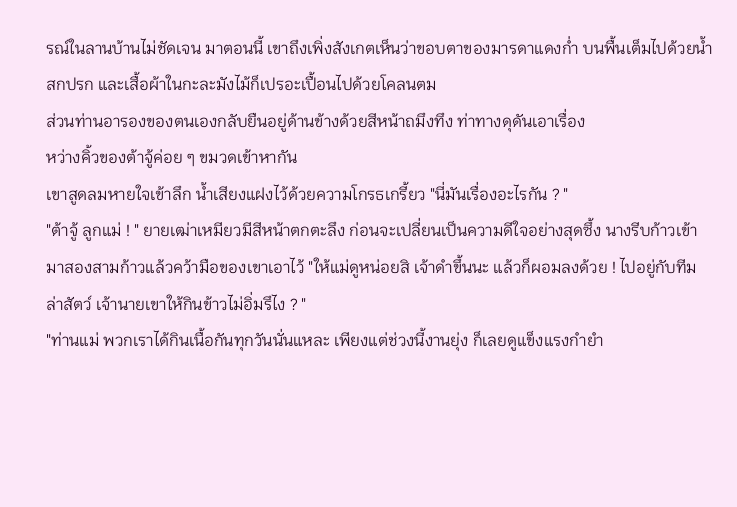รณ์ในลานบ้านไม่ชัดเจน มาตอนนี้ เขาถึงเพิ่งสังเกตเห็นว่าขอบตาของมารดาแดงก่ำ บนพื้นเต็มไปด้วยน้ำสกปรก และเสื้อผ้าในกะละมังไม้ก็เปรอะเปื้อนไปด้วยโคลนตม
ส่วนท่านอารองของตนเองกลับยืนอยู่ด้านข้างด้วยสีหน้าถมึงทึง ท่าทางดุดันเอาเรื่อง
หว่างคิ้วของต้าจู้ค่อย ๆ ขมวดเข้าหากัน
เขาสูดลมหายใจเข้าลึก น้ำเสียงแฝงไว้ด้วยความโกรธเกรี้ยว "นี่มันเรื่องอะไรกัน ? "
"ต้าจู้ ลูกแม่ ! " ยายเฒ่าเหมียวมีสีหน้าตกตะลึง ก่อนจะเปลี่ยนเป็นความดีใจอย่างสุดซึ้ง นางรีบก้าวเข้ามาสองสามก้าวแล้วคว้ามือของเขาเอาไว้ "ให้แม่ดูหน่อยสิ เจ้าดำขึ้นนะ แล้วก็ผอมลงด้วย ! ไปอยู่กับทีมล่าสัตว์ เจ้านายเขาให้กินข้าวไม่อิ่มรึไง ? "
"ท่านแม่ พวกเราได้กินเนื้อกันทุกวันนั่นแหละ เพียงแต่ช่วงนี้งานยุ่ง ก็เลยดูแข็งแรงกำยำ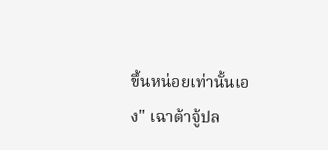ขึ้นหน่อยเท่านั้นเอง" เฉาต้าจู้ปล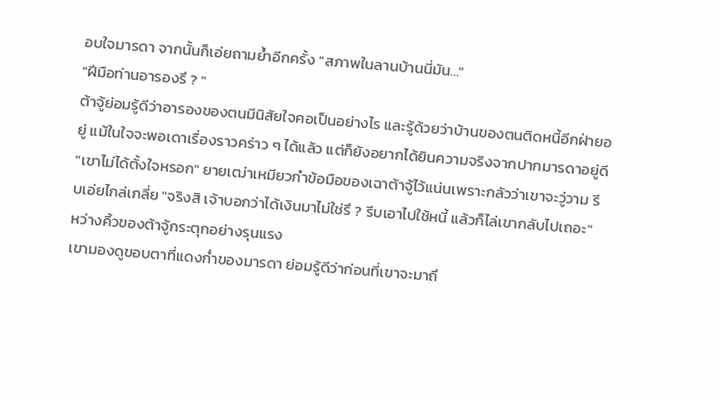อบใจมารดา จากนั้นก็เอ่ยถามย้ำอีกครั้ง "สภาพในลานบ้านนี่มัน..."
"ฝีมือท่านอารองรึ ? "
ต้าจู้ย่อมรู้ดีว่าอารองของตนมีนิสัยใจคอเป็นอย่างไร และรู้ด้วยว่าบ้านของตนติดหนี้อีกฝ่ายอยู่ แม้ในใจจะพอเดาเรื่องราวคร่าว ๆ ได้แล้ว แต่ก็ยังอยากได้ยินความจริงจากปากมารดาอยู่ดี
"เขาไม่ได้ตั้งใจหรอก" ยายเฒ่าเหมียวกำข้อมือของเฉาต้าจู้ไว้แน่นเพราะกลัวว่าเขาจะวู่วาม รีบเอ่ยไกล่เกลี่ย "จริงสิ เจ้าบอกว่าได้เงินมาไม่ใช่รึ ? รีบเอาไปใช้หนี้ แล้วก็ไล่เขากลับไปเถอะ"
หว่างคิ้วของต้าจู้กระตุกอย่างรุนแรง
เขามองดูขอบตาที่แดงก่ำของมารดา ย่อมรู้ดีว่าก่อนที่เขาจะมาถึ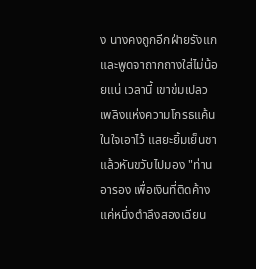ง นางคงถูกอีกฝ่ายรังแกและพูดจาถากถางใส่ไม่น้อยแน่ เวลานี้ เขาข่มเปลวเพลิงแห่งความโกรธแค้นในใจเอาไว้ แสยะยิ้มเย็นชาแล้วหันขวับไปมอง "ท่านอารอง เพื่อเงินที่ติดค้างแค่หนึ่งตำลึงสองเฉียน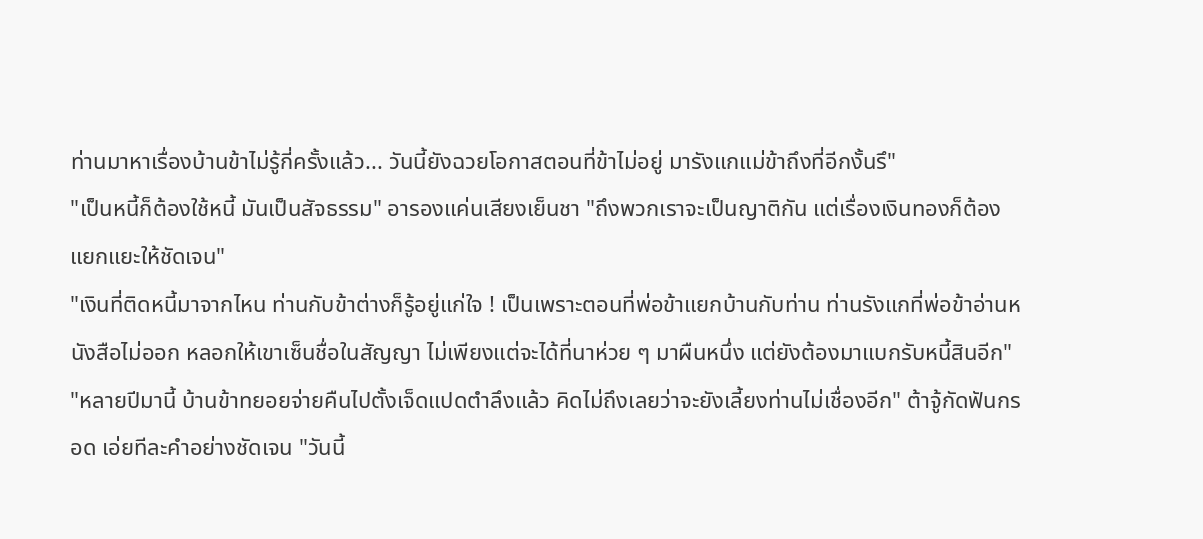ท่านมาหาเรื่องบ้านข้าไม่รู้กี่ครั้งแล้ว... วันนี้ยังฉวยโอกาสตอนที่ข้าไม่อยู่ มารังแกแม่ข้าถึงที่อีกงั้นรึ"
"เป็นหนี้ก็ต้องใช้หนี้ มันเป็นสัจธรรม" อารองแค่นเสียงเย็นชา "ถึงพวกเราจะเป็นญาติกัน แต่เรื่องเงินทองก็ต้องแยกแยะให้ชัดเจน"
"เงินที่ติดหนี้มาจากไหน ท่านกับข้าต่างก็รู้อยู่แก่ใจ ! เป็นเพราะตอนที่พ่อข้าแยกบ้านกับท่าน ท่านรังแกที่พ่อข้าอ่านหนังสือไม่ออก หลอกให้เขาเซ็นชื่อในสัญญา ไม่เพียงแต่จะได้ที่นาห่วย ๆ มาผืนหนึ่ง แต่ยังต้องมาแบกรับหนี้สินอีก"
"หลายปีมานี้ บ้านข้าทยอยจ่ายคืนไปตั้งเจ็ดแปดตำลึงแล้ว คิดไม่ถึงเลยว่าจะยังเลี้ยงท่านไม่เชื่องอีก" ต้าจู้กัดฟันกรอด เอ่ยทีละคำอย่างชัดเจน "วันนี้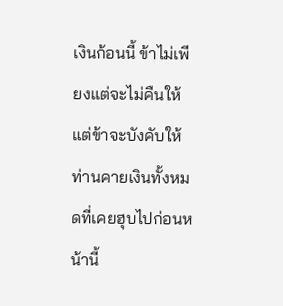เงินก้อนนี้ ข้าไม่เพียงแต่จะไม่คืนให้ แต่ข้าจะบังคับให้ท่านคายเงินทั้งหมดที่เคยฮุบไปก่อนหน้านี้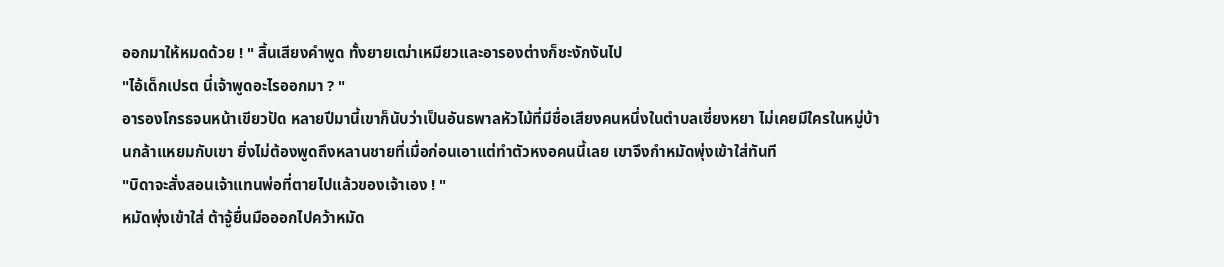ออกมาให้หมดด้วย ! " สิ้นเสียงคำพูด ทั้งยายเฒ่าเหมียวและอารองต่างก็ชะงักงันไป
"ไอ้เด็กเปรต นี่เจ้าพูดอะไรออกมา ? "
อารองโกรธจนหน้าเขียวปัด หลายปีมานี้เขาก็นับว่าเป็นอันธพาลหัวไม้ที่มีชื่อเสียงคนหนึ่งในตำบลเซี่ยงหยา ไม่เคยมีใครในหมู่บ้านกล้าแหยมกับเขา ยิ่งไม่ต้องพูดถึงหลานชายที่เมื่อก่อนเอาแต่ทำตัวหงอคนนี้เลย เขาจึงกำหมัดพุ่งเข้าใส่ทันที
"บิดาจะสั่งสอนเจ้าแทนพ่อที่ตายไปแล้วของเจ้าเอง ! "
หมัดพุ่งเข้าใส่ ต้าจู้ยื่นมือออกไปคว้าหมัด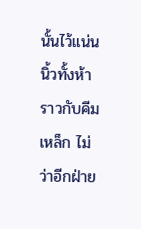นั้นไว้แน่น นิ้วทั้งห้าราวกับคีมเหล็ก ไม่ว่าอีกฝ่าย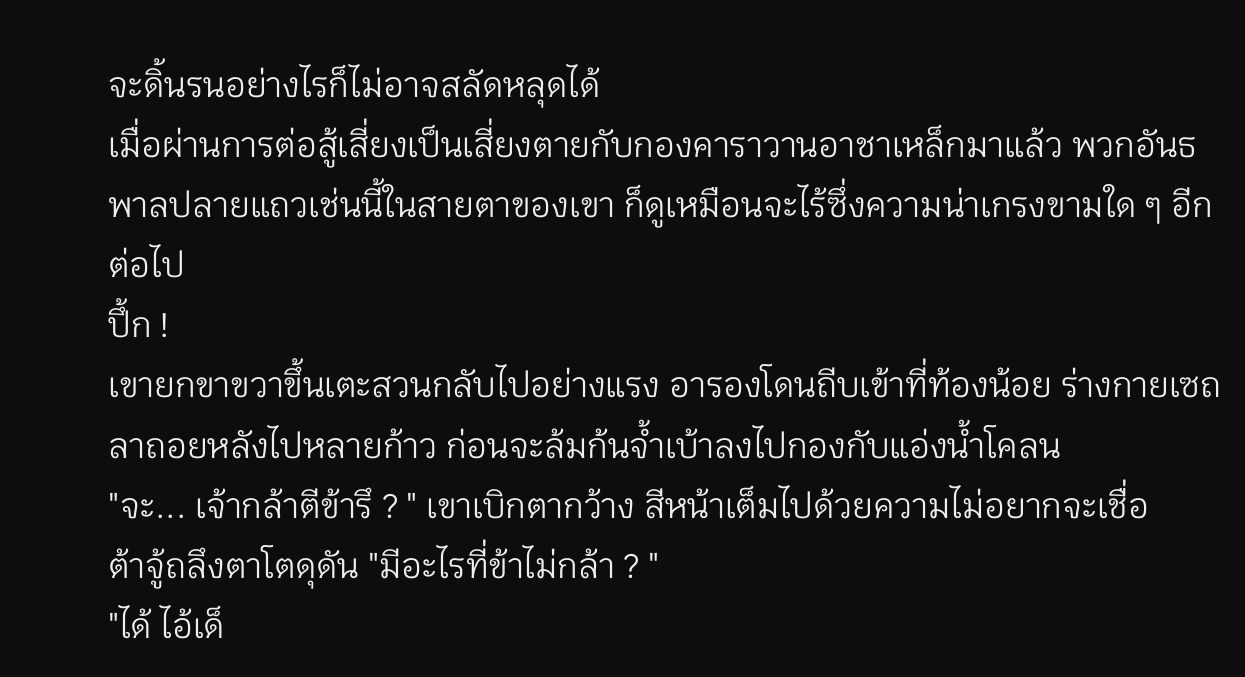จะดิ้นรนอย่างไรก็ไม่อาจสลัดหลุดได้
เมื่อผ่านการต่อสู้เสี่ยงเป็นเสี่ยงตายกับกองคาราวานอาชาเหล็กมาแล้ว พวกอันธพาลปลายแถวเช่นนี้ในสายตาของเขา ก็ดูเหมือนจะไร้ซึ่งความน่าเกรงขามใด ๆ อีกต่อไป
ปึ้ก !
เขายกขาขวาขึ้นเตะสวนกลับไปอย่างแรง อารองโดนถีบเข้าที่ท้องน้อย ร่างกายเซถลาถอยหลังไปหลายก้าว ก่อนจะล้มก้นจ้ำเบ้าลงไปกองกับแอ่งน้ำโคลน
"จะ... เจ้ากล้าตีข้ารึ ? " เขาเบิกตากว้าง สีหน้าเต็มไปด้วยความไม่อยากจะเชื่อ
ต้าจู้ถลึงตาโตดุดัน "มีอะไรที่ข้าไม่กล้า ? "
"ได้ ไอ้เด็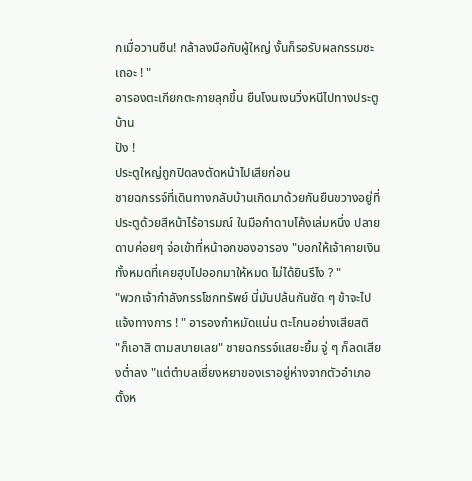กเมื่อวานซืน! กล้าลงมือกับผู้ใหญ่ งั้นก็รอรับผลกรรมซะเถอะ ! "
อารองตะเกียกตะกายลุกขึ้น ยืนโงนเงนวิ่งหนีไปทางประตูบ้าน
ปัง !
ประตูใหญ่ถูกปิดลงตัดหน้าไปเสียก่อน
ชายฉกรรจ์ที่เดินทางกลับบ้านเกิดมาด้วยกันยืนขวางอยู่ที่ประตูด้วยสีหน้าไร้อารมณ์ ในมือกำดาบโค้งเล่มหนึ่ง ปลายดาบค่อยๆ จ่อเข้าที่หน้าอกของอารอง "บอกให้เจ้าคายเงินทั้งหมดที่เคยฮุบไปออกมาให้หมด ไม่ได้ยินรึไง ? "
"พวกเจ้ากำลังกรรโชกทรัพย์ นี่มันปล้นกันชัด ๆ ข้าจะไปแจ้งทางการ ! " อารองกำหมัดแน่น ตะโกนอย่างเสียสติ
"ก็เอาสิ ตามสบายเลย" ชายฉกรรจ์แสยะยิ้ม จู่ ๆ ก็ลดเสียงต่ำลง "แต่ตำบลเซี่ยงหยาของเราอยู่ห่างจากตัวอำเภอตั้งห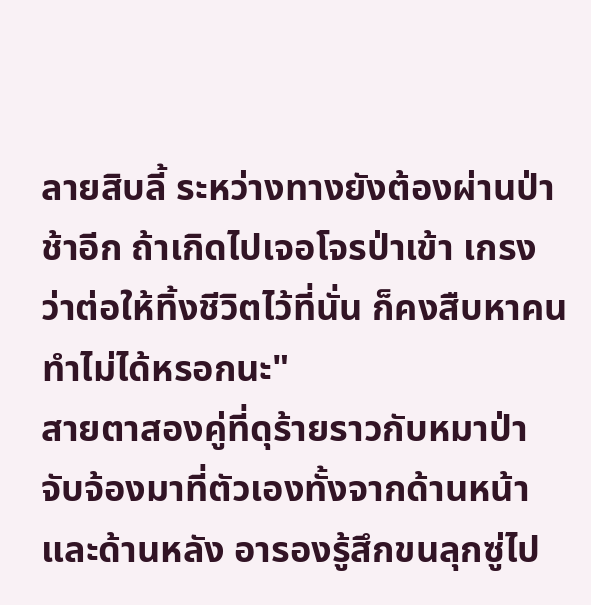ลายสิบลี้ ระหว่างทางยังต้องผ่านป่าช้าอีก ถ้าเกิดไปเจอโจรป่าเข้า เกรงว่าต่อให้ทิ้งชีวิตไว้ที่นั่น ก็คงสืบหาคนทำไม่ได้หรอกนะ"
สายตาสองคู่ที่ดุร้ายราวกับหมาป่าจับจ้องมาที่ตัวเองทั้งจากด้านหน้าและด้านหลัง อารองรู้สึกขนลุกซู่ไป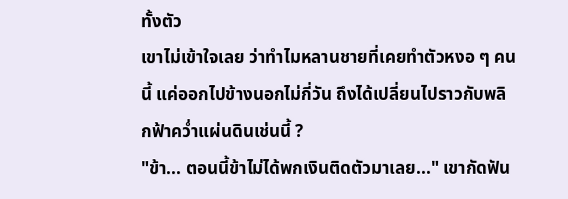ทั้งตัว
เขาไม่เข้าใจเลย ว่าทำไมหลานชายที่เคยทำตัวหงอ ๆ คนนี้ แค่ออกไปข้างนอกไม่กี่วัน ถึงได้เปลี่ยนไปราวกับพลิกฟ้าคว่ำแผ่นดินเช่นนี้ ?
"ข้า... ตอนนี้ข้าไม่ได้พกเงินติดตัวมาเลย..." เขากัดฟัน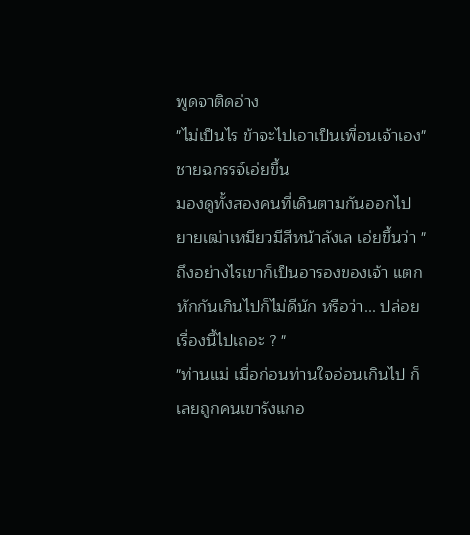พูดจาติดอ่าง
"ไม่เป็นไร ข้าจะไปเอาเป็นเพื่อนเจ้าเอง" ชายฉกรรจ์เอ่ยขึ้น
มองดูทั้งสองคนที่เดินตามกันออกไป ยายเฒ่าเหมียวมีสีหน้าลังเล เอ่ยขึ้นว่า "ถึงอย่างไรเขาก็เป็นอารองของเจ้า แตกหักกันเกินไปก็ไม่ดีนัก หรือว่า... ปล่อยเรื่องนี้ไปเถอะ ? "
"ท่านแม่ เมื่อก่อนท่านใจอ่อนเกินไป ก็เลยถูกคนเขารังแกอ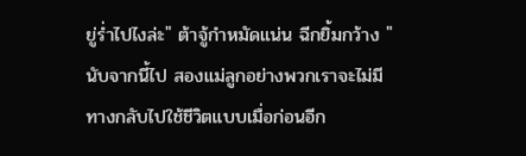ยู่ร่ำไปไงล่ะ" ต้าจู้กำหมัดแน่น ฉีกยิ้มกว้าง "นับจากนี้ไป สองแม่ลูกอย่างพวกเราจะไม่มีทางกลับไปใช้ชีวิตแบบเมื่อก่อนอีก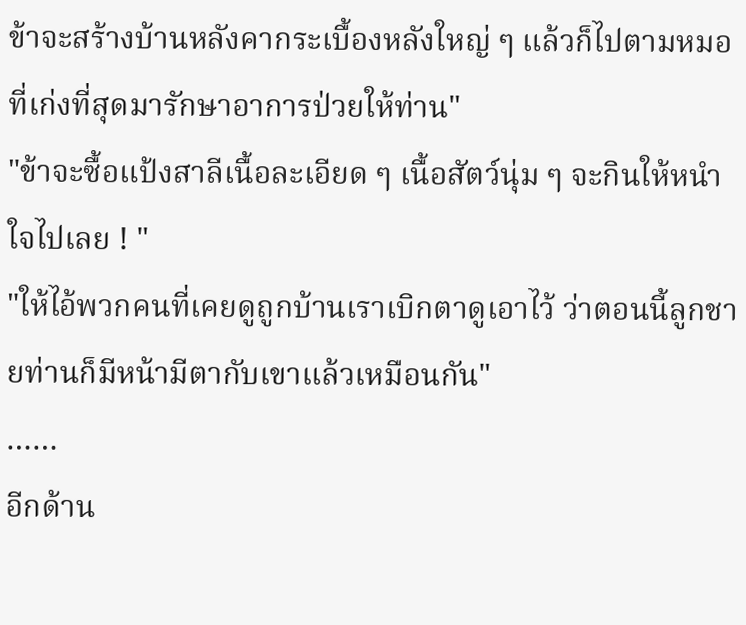ข้าจะสร้างบ้านหลังคากระเบื้องหลังใหญ่ ๆ แล้วก็ไปตามหมอที่เก่งที่สุดมารักษาอาการป่วยให้ท่าน"
"ข้าจะซื้อแป้งสาลีเนื้อละเอียด ๆ เนื้อสัตว์นุ่ม ๆ จะกินให้หนำใจไปเลย ! "
"ให้ไอ้พวกคนที่เคยดูถูกบ้านเราเบิกตาดูเอาไว้ ว่าตอนนี้ลูกชายท่านก็มีหน้ามีตากับเขาแล้วเหมือนกัน"
……
อีกด้าน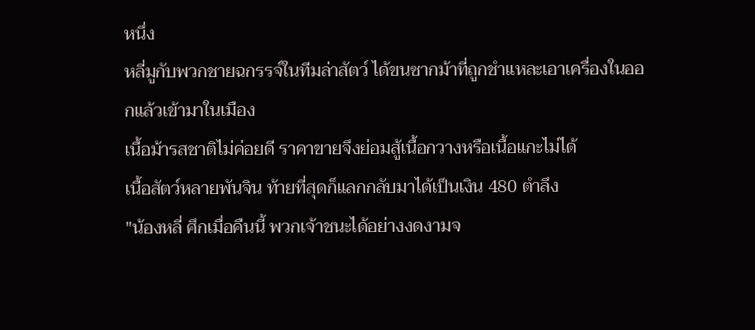หนึ่ง
หลี่มูกับพวกชายฉกรรจ์ในทีมล่าสัตว์ ได้ขนซากม้าที่ถูกชำแหละเอาเครื่องในออกแล้วเข้ามาในเมือง
เนื้อม้ารสชาติไม่ค่อยดี ราคาขายจึงย่อมสู้เนื้อกวางหรือเนื้อแกะไม่ได้
เนื้อสัตว์หลายพันจิน ท้ายที่สุดก็แลกกลับมาได้เป็นเงิน 480 ตำลึง
"น้องหลี่ ศึกเมื่อคืนนี้ พวกเจ้าชนะได้อย่างงดงามจ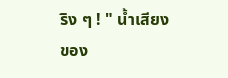ริง ๆ ! " น้ำเสียงของ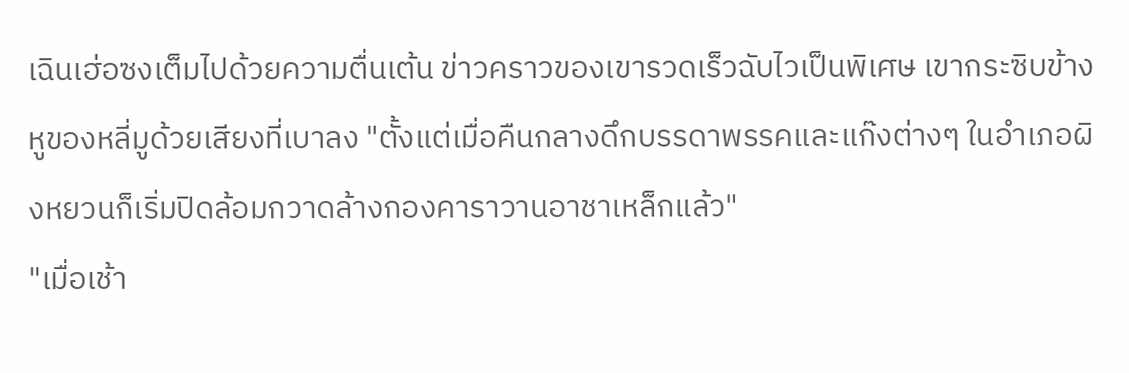เฉินเฮ่อซงเต็มไปด้วยความตื่นเต้น ข่าวคราวของเขารวดเร็วฉับไวเป็นพิเศษ เขากระซิบข้างหูของหลี่มูด้วยเสียงที่เบาลง "ตั้งแต่เมื่อคืนกลางดึกบรรดาพรรคและแก๊งต่างๆ ในอำเภอผิงหยวนก็เริ่มปิดล้อมกวาดล้างกองคาราวานอาชาเหล็กแล้ว"
"เมื่อเช้า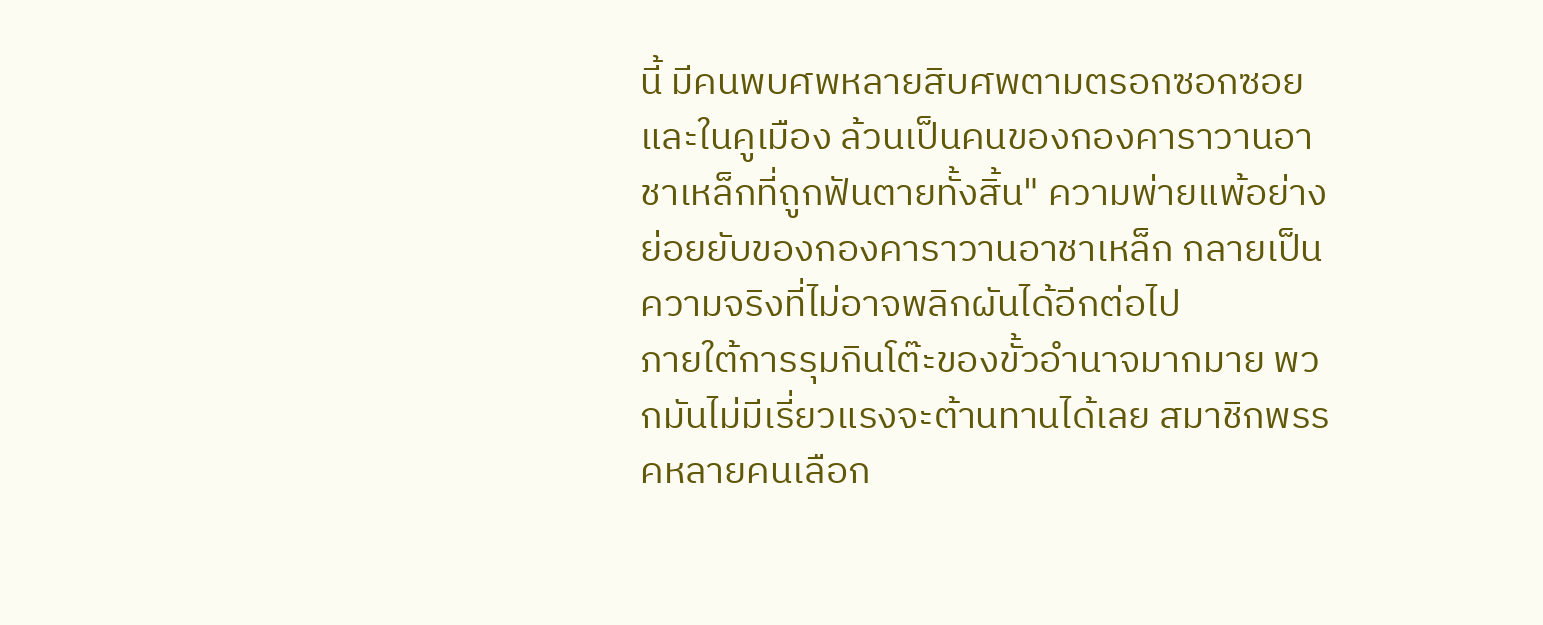นี้ มีคนพบศพหลายสิบศพตามตรอกซอกซอยและในคูเมือง ล้วนเป็นคนของกองคาราวานอาชาเหล็กที่ถูกฟันตายทั้งสิ้น" ความพ่ายแพ้อย่างย่อยยับของกองคาราวานอาชาเหล็ก กลายเป็นความจริงที่ไม่อาจพลิกผันได้อีกต่อไป
ภายใต้การรุมกินโต๊ะของขั้วอำนาจมากมาย พวกมันไม่มีเรี่ยวแรงจะต้านทานได้เลย สมาชิกพรรคหลายคนเลือก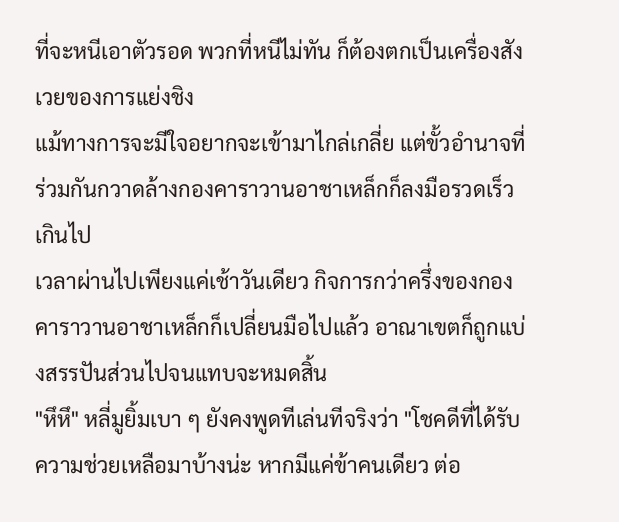ที่จะหนีเอาตัวรอด พวกที่หนีไม่ทัน ก็ต้องตกเป็นเครื่องสังเวยของการแย่งชิง
แม้ทางการจะมีใจอยากจะเข้ามาไกล่เกลี่ย แต่ขั้วอำนาจที่ร่วมกันกวาดล้างกองคาราวานอาชาเหล็กก็ลงมือรวดเร็วเกินไป
เวลาผ่านไปเพียงแค่เช้าวันเดียว กิจการกว่าครึ่งของกองคาราวานอาชาเหล็กก็เปลี่ยนมือไปแล้ว อาณาเขตก็ถูกแบ่งสรรปันส่วนไปจนแทบจะหมดสิ้น
"หึหึ" หลี่มูยิ้มเบา ๆ ยังคงพูดทีเล่นทีจริงว่า "โชคดีที่ได้รับความช่วยเหลือมาบ้างน่ะ หากมีแค่ข้าคนเดียว ต่อ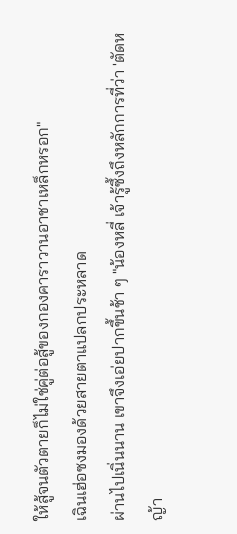ให้สู้จนตัวตายก็ไม่ใช่คู่ต่อสู้ของกองคาราวานอาชาเหล็กหรอก"
เฉินเฮ่อซงมองด้วยสายตาแปลกประหลาด
ผ่านไปเนิ่นนาน เขาจึงเอ่ยปากขึ้นช้า ๆ "น้องหลี่ เจ้ารู้ซึ้งถึงหลักการที่ว่า 'ตัดหญ้า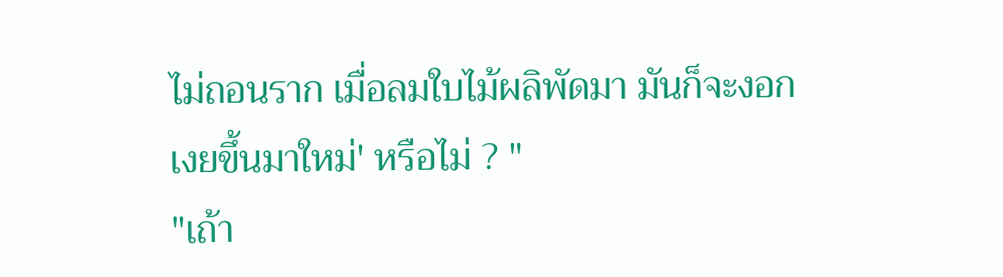ไม่ถอนราก เมื่อลมใบไม้ผลิพัดมา มันก็จะงอกเงยขึ้นมาใหม่' หรือไม่ ? "
"เถ้า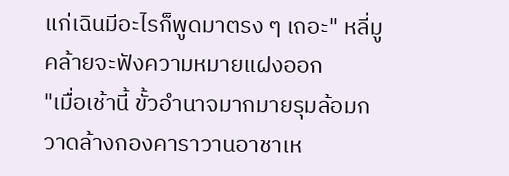แก่เฉินมีอะไรก็พูดมาตรง ๆ เถอะ" หลี่มูคล้ายจะฟังความหมายแฝงออก
"เมื่อเช้านี้ ขั้วอำนาจมากมายรุมล้อมกวาดล้างกองคาราวานอาชาเห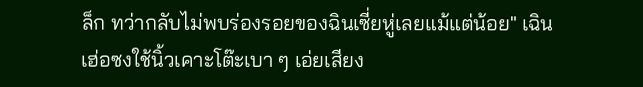ล็ก ทว่ากลับไม่พบร่องรอยของฉินเซี่ยหู่เลยแม้แต่น้อย" เฉินเฮ่อซงใช้นิ้วเคาะโต๊ะเบา ๆ เอ่ยเสียง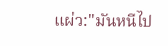แผ่ว:"มันหนีไป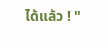ได้แล้ว ! "